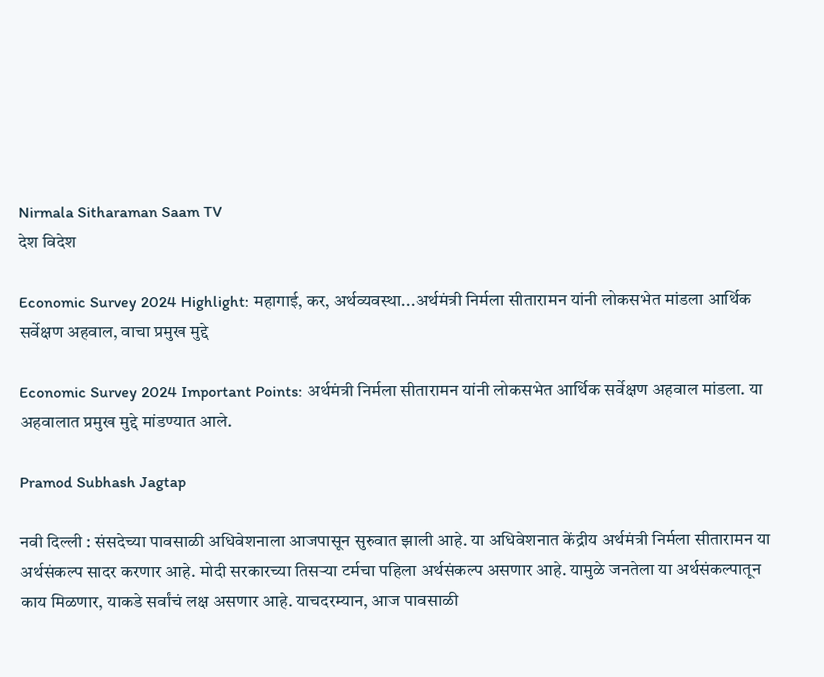Nirmala Sitharaman Saam TV
देश विदेश

Economic Survey 2024 Highlight: महागाई, कर, अर्थव्यवस्था...अर्थमंत्री निर्मला सीतारामन यांनी लोकसभेत मांडला आर्थिक सर्वेक्षण अहवाल, वाचा प्रमुख मुद्दे

Economic Survey 2024 Important Points: अर्थमंत्री निर्मला सीतारामन यांनी लोकसभेत आर्थिक सर्वेक्षण अहवाल मांडला. या अहवालात प्रमुख मुद्दे मांडण्यात आले.

Pramod Subhash Jagtap

नवी दिल्ली : संसदेच्या पावसाळी अधिवेशनाला आजपासून सुरुवात झाली आहे. या अधिवेशनात केंद्रीय अर्थमंत्री निर्मला सीतारामन या अर्थसंकल्प सादर करणार आहे. मोदी सरकारच्या तिसऱ्या टर्मचा पहिला अर्थसंकल्प असणार आहे. यामुळे जनतेला या अर्थसंकल्पातून काय मिळणार, याकडे सर्वांचं लक्ष असणार आहे. याचदरम्यान, आज पावसाळी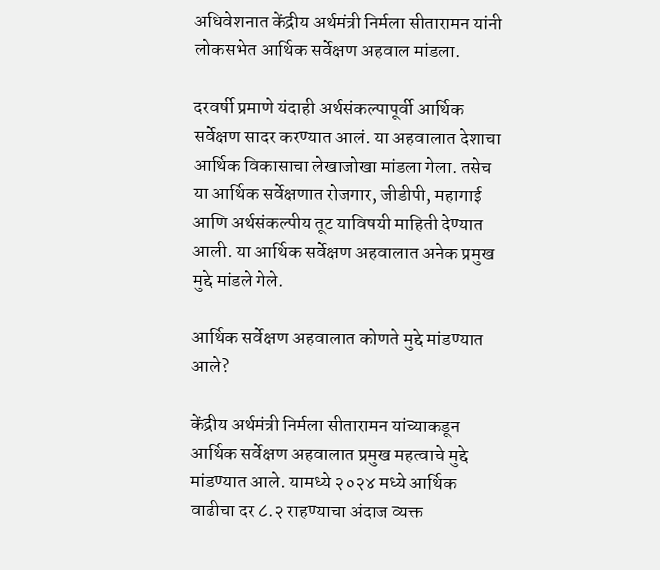अधिवेशनात केंद्रीय अर्थमंत्री निर्मला सीतारामन यांनी लोकसभेत आर्थिक सर्वेक्षण अहवाल मांडला.

दरवर्षी प्रमाणे यंदाही अर्थसंकल्पापूर्वी आर्थिक सर्वेक्षण सादर करण्यात आलं. या अहवालात देशाचा आर्थिक विकासाचा लेखाजोखा मांडला गेला. तसेच या आर्थिक सर्वेक्षणात रोजगार, जीडीपी, महागाई आणि अर्थसंकल्पीय तूट याविषयी माहिती देण्यात आली. या आर्थिक सर्वेक्षण अहवालात अनेक प्रमुख मुद्दे मांडले गेले.

आर्थिक सर्वेक्षण अहवालात कोणते मुद्दे मांडण्यात आले?

केंद्रीय अर्थमंत्री निर्मला सीतारामन यांच्याकडून आर्थिक सर्वेक्षण अहवालात प्रमुख महत्वाचे मुद्दे मांडण्यात आले. यामध्ये २०२४ मध्ये आर्थिक वाढीचा दर ८.२ राहण्याचा अंदाज व्यक्त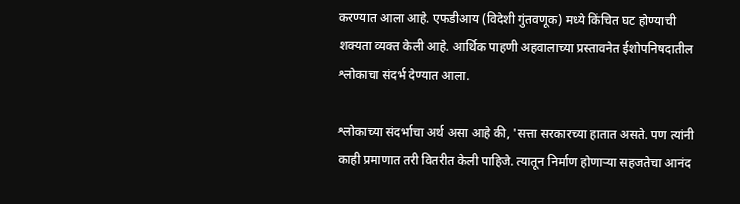करण्यात आला आहे. एफडीआय (विदेशी गुंतवणूक) मध्ये किंचित घट होण्याची शक्यता व्यक्त केली आहे. आर्थिक पाहणी अहवालाच्या प्रस्तावनेत ईशोपनिषदातील श्लोकाचा संदर्भ देण्यात आला.

श्लोकाच्या संदर्भाचा अर्थ असा आहे की, 'सत्ता सरकारच्या हातात असते. पण त्यांनी काही प्रमाणात तरी वितरीत केली पाहिजे. त्यातून निर्माण होणाऱ्या सहजतेचा आनंद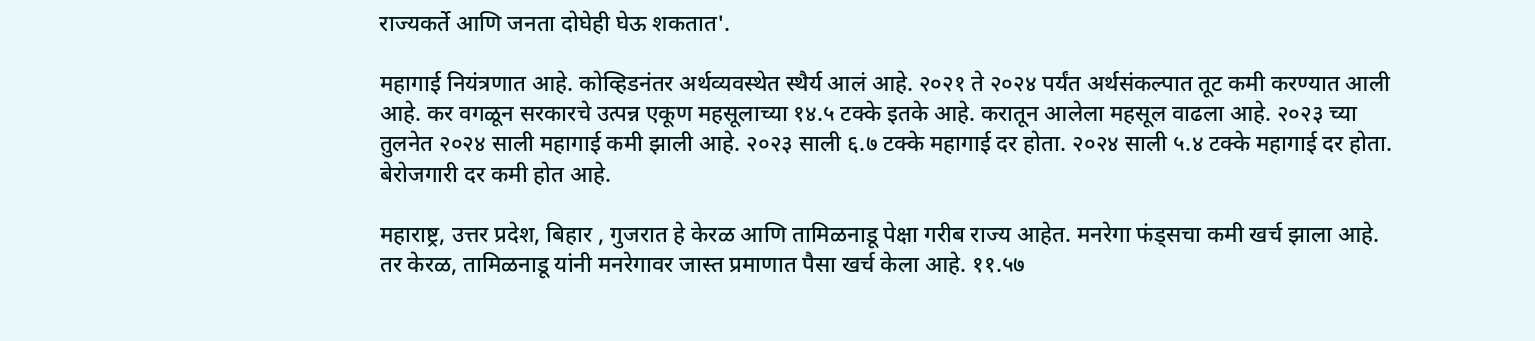राज्यकर्ते आणि जनता दोघेही घेऊ शकतात'.

महागाई नियंत्रणात आहे. कोव्हिडनंतर अर्थव्यवस्थेत स्थैर्य आलं आहे. २०२१ ते २०२४ पर्यंत अर्थसंकल्पात तूट कमी करण्यात आली आहे. कर वगळून सरकारचे उत्पन्न एकूण महसूलाच्या १४.५ टक्के इतके आहे. करातून आलेला महसूल वाढला आहे. २०२३ च्या तुलनेत २०२४ साली महागाई कमी झाली आहे. २०२३ साली ६.७ टक्के महागाई दर होता. २०२४ साली ५.४ टक्के महागाई दर होता. बेरोजगारी दर कमी होत आहे.

महाराष्ट्र, उत्तर प्रदेश, बिहार , गुजरात हे केरळ आणि तामिळनाडू पेक्षा गरीब राज्य आहेत. मनरेगा फंड्सचा कमी खर्च झाला आहे. तर केरळ, तामिळनाडू यांनी मनरेगावर जास्त प्रमाणात पैसा खर्च केला आहे. ११.५७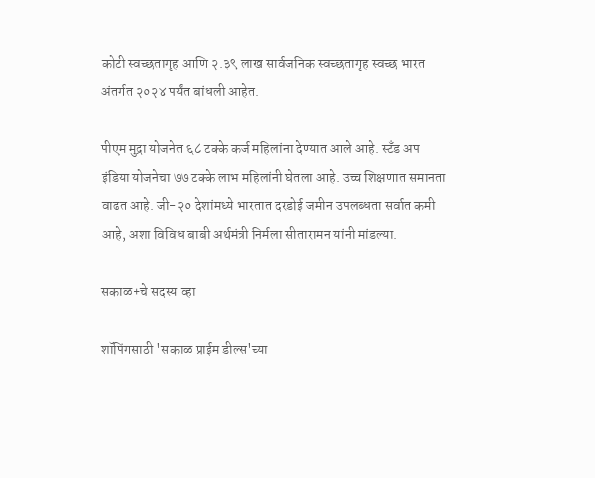कोटी स्वच्छतागृह आणि २.३९ लाख सार्वजनिक स्वच्छतागृह स्वच्छ भारत अंतर्गत २०२४ पर्यंत बांधली आहेत.

पीएम मुद्रा योजनेत ६८ टक्के कर्ज महिलांना देण्यात आले आहे. स्टँड अप इंडिया योजनेचा ७७ टक्के लाभ महिलांनी घेतला आहे. उच्च शिक्षणात समानता वाढत आहे. जी-२० देशांमध्ये भारतात दरडोई जमीन उपलब्धता सर्वात कमी आहे, अशा विविध बाबी अर्थमंत्री निर्मला सीतारामन यांनी मांडल्या.

सकाळ+चे सदस्य व्हा

शॉपिंगसाठी 'सकाळ प्राईम डील्स'च्या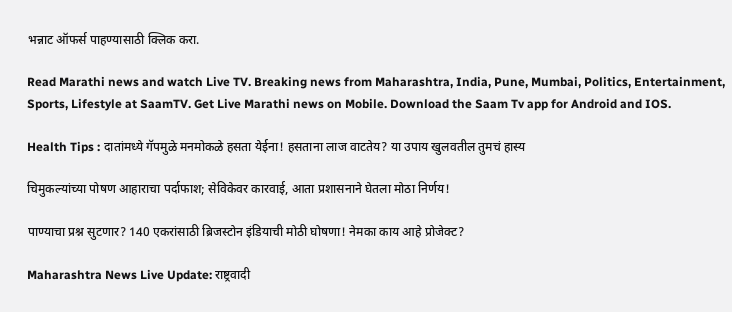भन्नाट ऑफर्स पाहण्यासाठी क्लिक करा.

Read Marathi news and watch Live TV. Breaking news from Maharashtra, India, Pune, Mumbai, Politics, Entertainment, Sports, Lifestyle at SaamTV. Get Live Marathi news on Mobile. Download the Saam Tv app for Android and IOS.

Health Tips : दातांमध्ये गॅपमुळे मनमोकळे हसता येईना! हसताना लाज वाटतेय? या उपाय खुलवतील तुमचं हास्य

चिमुकल्यांच्या पोषण आहाराचा पर्दाफाश; सेविकेवर कारवाई, आता प्रशासनाने घेतला मोठा निर्णय!

पाण्याचा प्रश्न सुटणार? 140 एकरांसाठी ब्रिजस्टोन इंडियाची मोठी घोषणा! नेमका काय आहे प्रोजेक्ट?

Maharashtra News Live Update: राष्ट्रवादी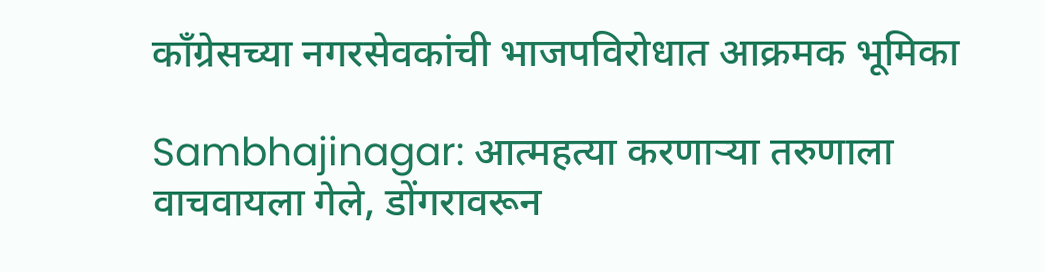काँग्रेसच्या नगरसेवकांची भाजपविरोधात आक्रमक भूमिका

Sambhajinagar: आत्महत्या करणाऱ्या तरुणाला वाचवायला गेले, डोंगरावरून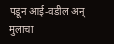पडून आई-वडील अन् मुलाचा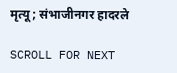मृत्यू; संभाजीनगर हादरले

SCROLL FOR NEXT